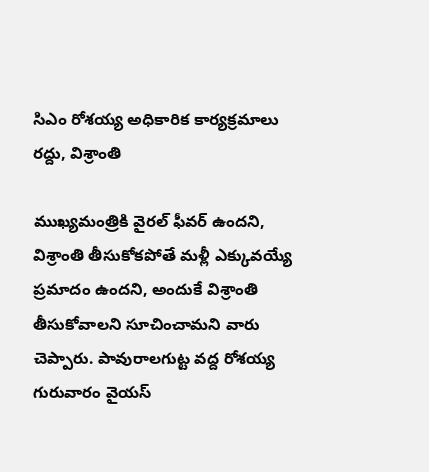సిఎం రోశయ్య అధికారిక కార్యక్రమాలు రద్దు, విశ్రాంతి

ముఖ్యమంత్రికి వైరల్ ఫీవర్ ఉందని, విశ్రాంతి తీసుకోకపోతే మళ్లీ ఎక్కువయ్యే ప్రమాదం ఉందని, అందుకే విశ్రాంతి తీసుకోవాలని సూచించామని వారు చెప్పారు. పావురాలగుట్ట వద్ద రోశయ్య గురువారం వైయస్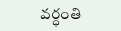వర్ధంతి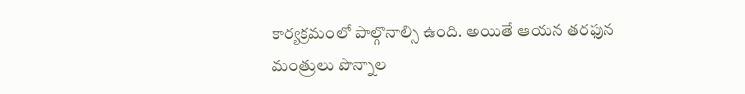కార్యక్రమంలో పాల్గొనాల్సి ఉంది. అయితే ఆయన తరఫున మంత్రులు పొన్నాల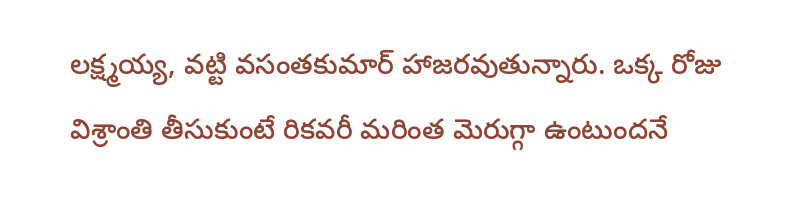లక్ష్మయ్య, వట్టి వసంతకుమార్ హాజరవుతున్నారు. ఒక్క రోజు విశ్రాంతి తీసుకుంటే రికవరీ మరింత మెరుగ్గా ఉంటుందనే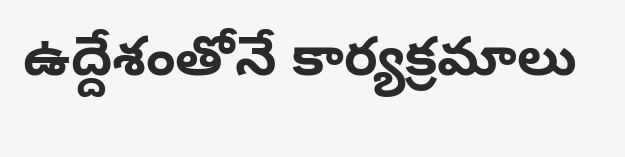ఉద్దేశంతోనే కార్యక్రమాలు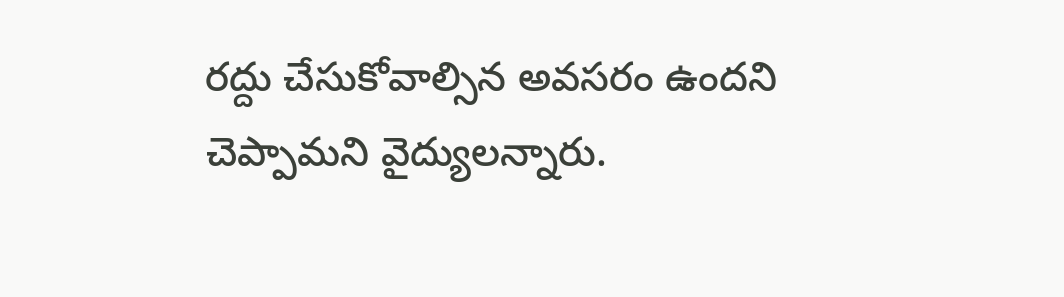రద్దు చేసుకోవాల్సిన అవసరం ఉందని చెప్పామని వైద్యులన్నారు.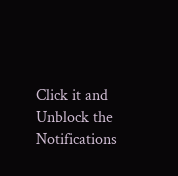Click it and Unblock the Notifications